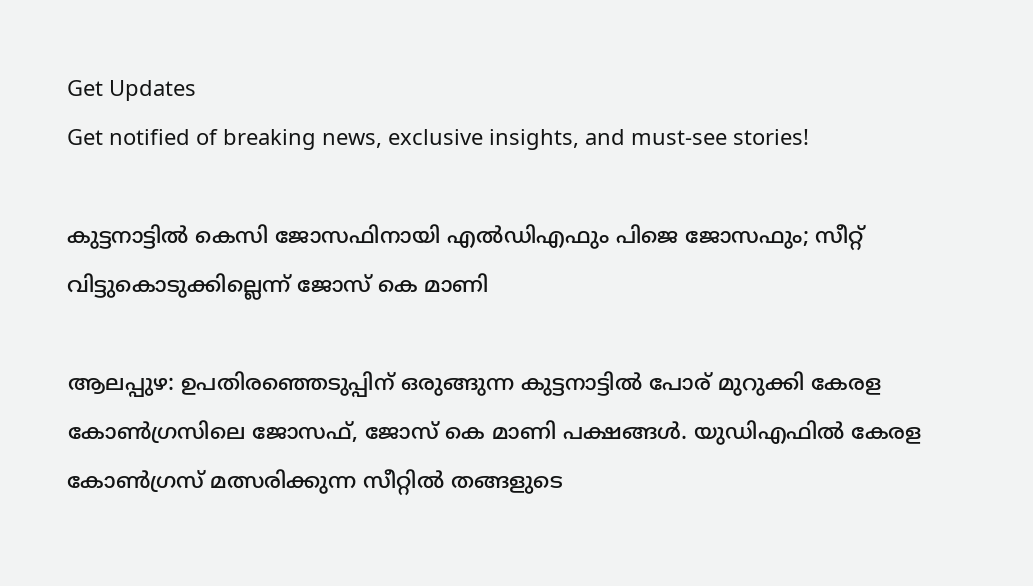Get Updates
Get notified of breaking news, exclusive insights, and must-see stories!

കുട്ടനാട്ടില്‍ കെസി ജോസഫിനായി എല്‍ഡിഎഫും പിജെ ജോസഫും; സീറ്റ് വിട്ടുകൊടുക്കില്ലെന്ന് ജോസ് കെ മാണി

ആലപ്പുഴ: ഉപതിരഞ്ഞെടുപ്പിന് ഒരുങ്ങുന്ന കുട്ടനാട്ടില്‍ പോര് മുറുക്കി കേരള കോണ്‍ഗ്രസിലെ ജോസഫ്, ജോസ് കെ മാണി പക്ഷങ്ങള്‍. യുഡിഎഫില്‍ കേരള കോണ്‍ഗ്രസ് മത്സരിക്കുന്ന സീറ്റില്‍ തങ്ങളുടെ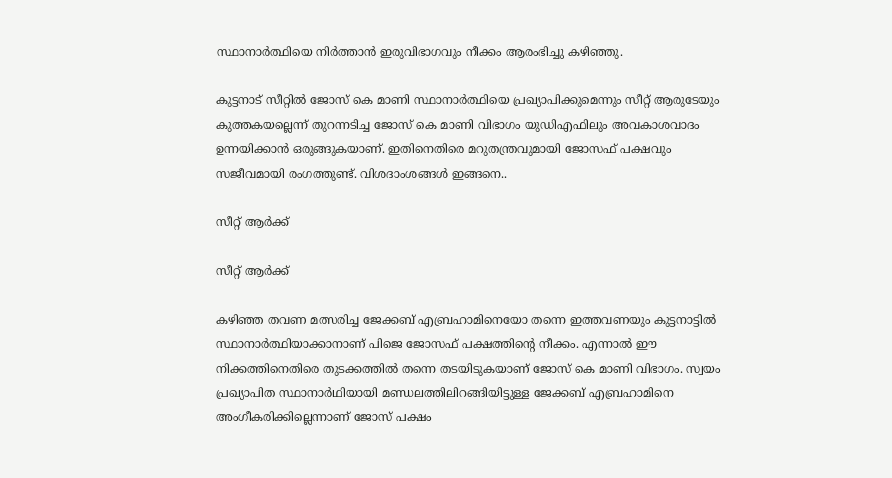സ്ഥാനാര്‍ത്ഥിയെ നിര്‍ത്താന്‍ ഇരുവിഭാഗവും നീക്കം ആരംഭിച്ചു കഴിഞ്ഞു.

കുട്ടനാട് സീറ്റില്‍ ജോസ് കെ മാണി സ്ഥാനാര്‍ത്ഥിയെ പ്രഖ്യാപിക്കുമെന്നും സീറ്റ് ആരുടേയും കുത്തകയല്ലെന്ന് തുറന്നടിച്ച ജോസ് കെ മാണി വിഭാഗം യുഡിഎഫിലും അവകാശവാദം ഉന്നയിക്കാന്‍ ഒരുങ്ങുകയാണ്. ഇതിനെതിരെ മറുതന്ത്രവുമായി ജോസഫ് പക്ഷവും സജീവമായി രംഗത്തുണ്ട്. വിശദാംശങ്ങള്‍ ഇങ്ങനെ..

സീറ്റ് ആര്‍ക്ക്

സീറ്റ് ആര്‍ക്ക്

കഴിഞ്ഞ തവണ മത്സരിച്ച ജേക്കബ് എബ്രഹാമിനെയോ തന്നെ ഇത്തവണയും കുട്ടനാട്ടില്‍ സ്ഥാനാര്‍ത്ഥിയാക്കാനാണ് പിജെ ജോസഫ് പക്ഷത്തിന്‍റെ നീക്കം. എന്നാല്‍ ഈ നിക്കത്തിനെതിരെ തുടക്കത്തില്‍ തന്നെ തടയിടുകയാണ് ജോസ് കെ മാണി വിഭാഗം. സ്വയം പ്രഖ്യാപിത സ്ഥാനാർഥിയായി മണ്ഡലത്തിലിറങ്ങിയിട്ടുള്ള ജേക്കബ് എബ്രഹാമിനെ അംഗീകരിക്കില്ലെന്നാണ് ജോസ് പക്ഷം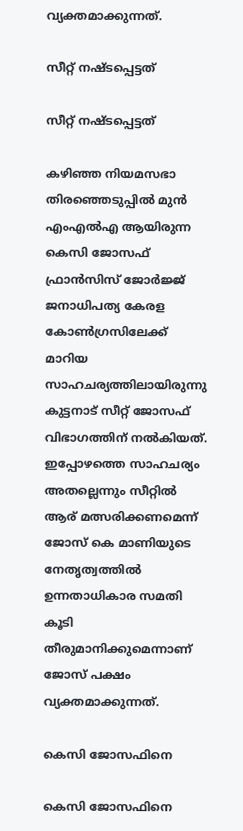വ്യക്തമാക്കുന്നത്.

സീറ്റ് നഷ്ടപ്പെട്ടത്

സീറ്റ് നഷ്ടപ്പെട്ടത്

കഴിഞ്ഞ നിയമസഭാ തിരഞ്ഞെടുപ്പില്‍ മുന്‍ എംഎല്‍എ ആയിരുന്ന കെസി ജോസഫ് ഫ്രാന്‍സിസ് ജോര്‍ജ്ജ് ജനാധിപത്യ കേരള കോണ്‍ഗ്രസിലേക്ക് മാറിയ സാഹചര്യത്തിലായിരുന്നു കുട്ടനാട് സീറ്റ് ജോസഫ് വിഭാഗത്തിന് നല്‍കിയത്. ഇപ്പോഴത്തെ സാഹചര്യം അതല്ലെന്നും സീറ്റില്‍ ആര് മത്സരിക്കണമെന്ന് ജോസ് കെ മാണിയുടെ നേതൃത്വത്തില്‍ ഉന്നതാധികാര സമതി കൂടി തീരുമാനിക്കുമെന്നാണ് ജോസ് പക്ഷം വ്യക്തമാക്കുന്നത്.

കെസി ജോസഫിനെ

കെസി ജോസഫിനെ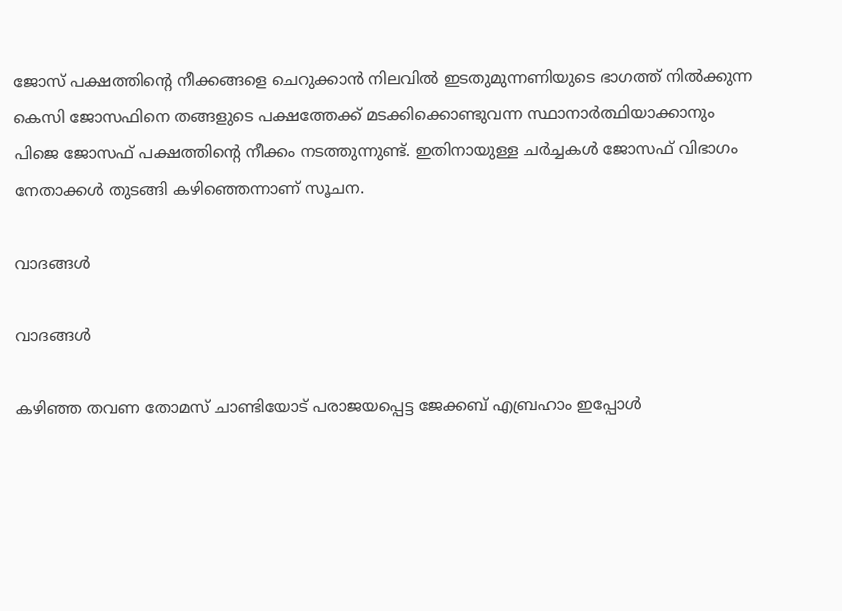ജോസ് പക്ഷത്തിന്‍റെ നീക്കങ്ങളെ ചെറുക്കാന്‍ നിലവില്‍ ഇടതുമുന്നണിയുടെ ഭാഗത്ത് നില്‍ക്കുന്ന കെസി ജോസഫിനെ തങ്ങളുടെ പക്ഷത്തേക്ക് മടക്കിക്കൊണ്ടുവന്ന സ്ഥാനാര്‍ത്ഥിയാക്കാനും പിജെ ജോസഫ് പക്ഷത്തിന്‍റെ നീക്കം നടത്തുന്നുണ്ട്. ഇതിനായുള്ള ചര്‍ച്ചകള്‍ ജോസഫ് വിഭാഗം നേതാക്കള്‍ തുടങ്ങി കഴിഞ്ഞെന്നാണ് സൂചന.

വാദങ്ങള്‍

വാദങ്ങള്‍

കഴിഞ്ഞ തവണ തോമസ് ചാണ്ടിയോട് പരാജയപ്പെട്ട ജേക്കബ് എബ്രഹാം ഇപ്പോള്‍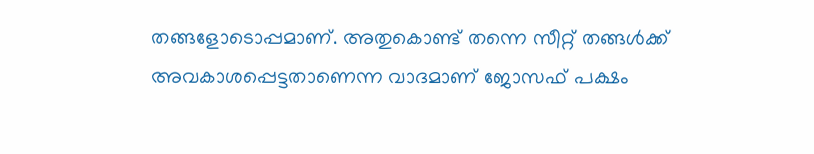തങ്ങളോടൊപ്പമാണ്. അതുകൊണ്ട് തന്നെ സീറ്റ് തങ്ങള്‍ക്ക് അവകാശപ്പെട്ടതാണെന്ന വാദമാണ് ജോസഫ് പക്ഷം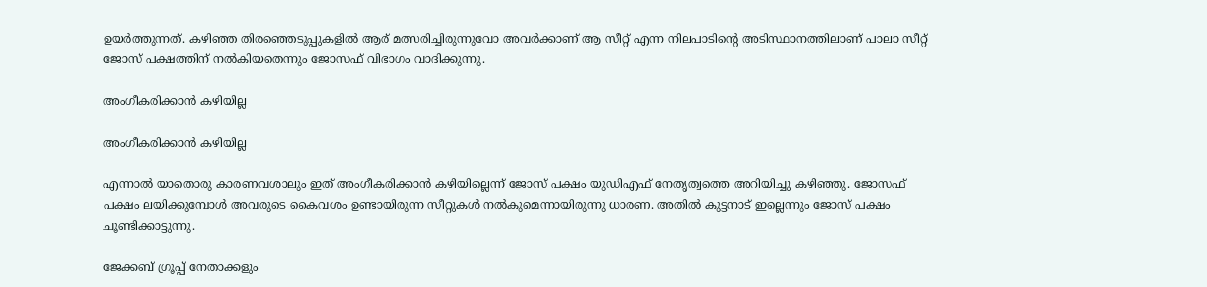ഉയര്‍ത്തുന്നത്. കഴിഞ്ഞ തിരഞ്ഞെടുപ്പുകളില്‍ ആര് മത്സരിച്ചിരുന്നുവോ അവര്‍ക്കാണ് ആ സീറ്റ് എന്ന നിലപാടിന്‍റെ അടിസ്ഥാനത്തിലാണ് പാലാ സീറ്റ് ജോസ് പക്ഷത്തിന് നല്‍കിയതെന്നും ജോസഫ് വിഭാഗം വാദിക്കുന്നു.

അംഗീകരിക്കാന്‍ കഴിയില്ല

അംഗീകരിക്കാന്‍ കഴിയില്ല

എന്നാല്‍ യാതൊരു കാരണവശാലും ഇത് അംഗീകരിക്കാന്‍ കഴിയില്ലെന്ന് ജോസ് പക്ഷം യുഡിഎഫ് നേതൃത്വത്തെ അറിയിച്ചു കഴിഞ്ഞു. ജോസഫ് പക്ഷം ലയിക്കുമ്പോള്‍ അവരുടെ കൈവശം ഉണ്ടായിരുന്ന സീറ്റുകള്‍ നല്‍കുമെന്നായിരുന്നു ധാരണ. അതില്‍ കുട്ടനാട് ഇല്ലെന്നും ജോസ് പക്ഷം ചൂണ്ടിക്കാട്ടുന്നു.

ജേക്കബ് ഗ്രൂപ്പ് നേതാക്കളും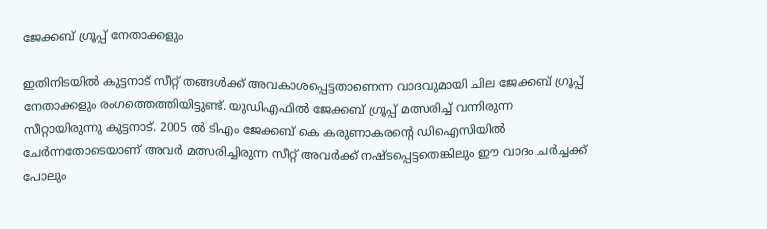ജേക്കബ് ഗ്രൂപ്പ് നേതാക്കളും

ഇതിനിടയില്‍ കുട്ടനാട് സീറ്റ് തങ്ങള്‍ക്ക് അവകാശപ്പെട്ടതാണെന്ന വാദവുമായി ചില ജേക്കബ് ഗ്രൂപ്പ് നേതാക്കളും രംഗത്തെത്തിയിട്ടുണ്ട്. യുഡിഎഫില്‍ ജേക്കബ് ഗ്രൂപ്പ് മത്സരിച്ച് വന്നിരുന്ന സീറ്റായിരുന്നു കുട്ടനാട്. 2005 ല്‍ ടിഎം ജേക്കബ് കെ കരുണാകരന്‍റെ ഡിഐസിയില്‍ ചേര്‍ന്നതോടെയാണ് അവര്‍ മത്സരിച്ചിരുന്ന സീറ്റ് അവര്‍ക്ക് നഷ്ടപ്പെട്ടതെങ്കിലും ഈ വാദം ചര്‍ച്ചക്ക് പോലും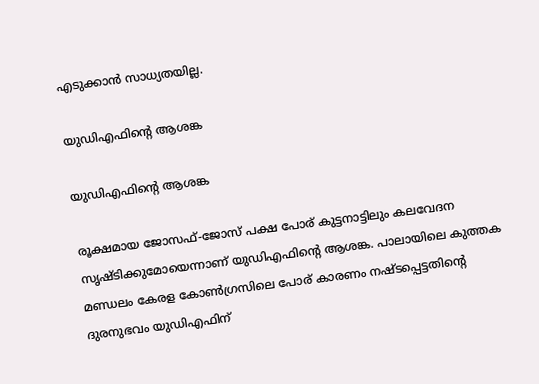എടുക്കാന്‍ സാധ്യതയില്ല.

യുഡിഎഫിന്‍റെ ആശങ്ക

യുഡിഎഫിന്‍റെ ആശങ്ക

രൂക്ഷമായ ജോസഫ്-ജോസ് പക്ഷ പോര് കുട്ടനാട്ടിലും കലവേദന സൃഷ്ടിക്കുമോയെന്നാണ് യുഡിഎഫിന്‍റെ ആശങ്ക. പാലായിലെ കുത്തക മണ്ഡലം കേരള കോണ്‍ഗ്രസിലെ പോര് കാരണം നഷ്ടപ്പെട്ടതിന്‍റെ ദുരനുഭവം യുഡിഎഫിന്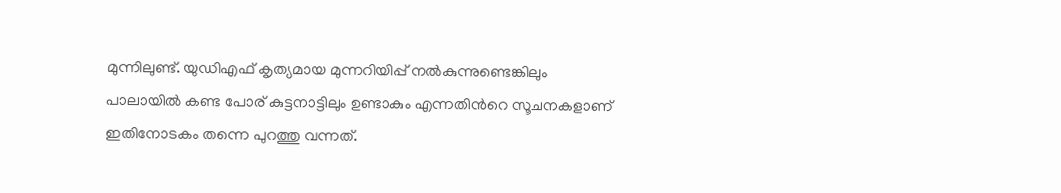മുന്നിലുണ്ട്. യുഡിഎഫ് കൃത്യമായ മുന്നറിയിപ്പ് നല്‍കുന്നുണ്ടെങ്കിലും പാലായില്‍ കണ്ട പോര് കുട്ടനാട്ടിലും ഉണ്ടാകും എന്നതിന്‍റെ സൂചനകളാണ് ഇതിനോടകം തന്നെ പുറത്തു വന്നത്.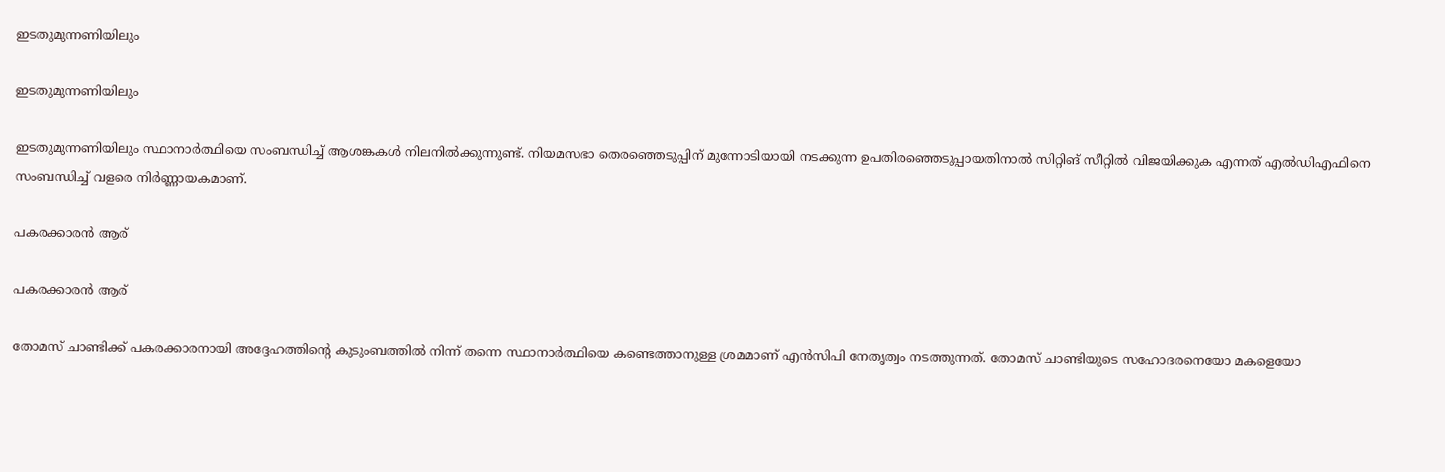ഇടതുമുന്നണിയിലും

ഇടതുമുന്നണിയിലും

ഇടതുമുന്നണിയിലും സ്ഥാനാര്‍ത്ഥിയെ സംബന്ധിച്ച് ആശങ്കകള്‍ നിലനില്‍ക്കുന്നുണ്ട്. നിയമസഭാ തെരഞ്ഞെടുപ്പിന് മുന്നോടിയായി നടക്കുന്ന ഉപതിരഞ്ഞെടുപ്പായതിനാല്‍ സിറ്റിങ് സീറ്റില്‍ വിജയിക്കുക എന്നത് എല്‍ഡിഎഫിനെ സംബന്ധിച്ച് വളരെ നിര്‍ണ്ണായകമാണ്.

പകരക്കാരന്‍ ആര്

പകരക്കാരന്‍ ആര്

തോമസ് ചാണ്ടിക്ക് പകരക്കാരനായി അദ്ദേഹത്തിന്‍റെ കുടുംബത്തില്‍ നിന്ന് തന്നെ സ്ഥാനാര്‍ത്ഥിയെ കണ്ടെത്താനുള്ള ശ്രമമാണ് എന്‍സിപി നേതൃത്വം നടത്തുന്നത്. തോമസ് ചാണ്ടിയുടെ സഹോദരനെയോ മകളെയോ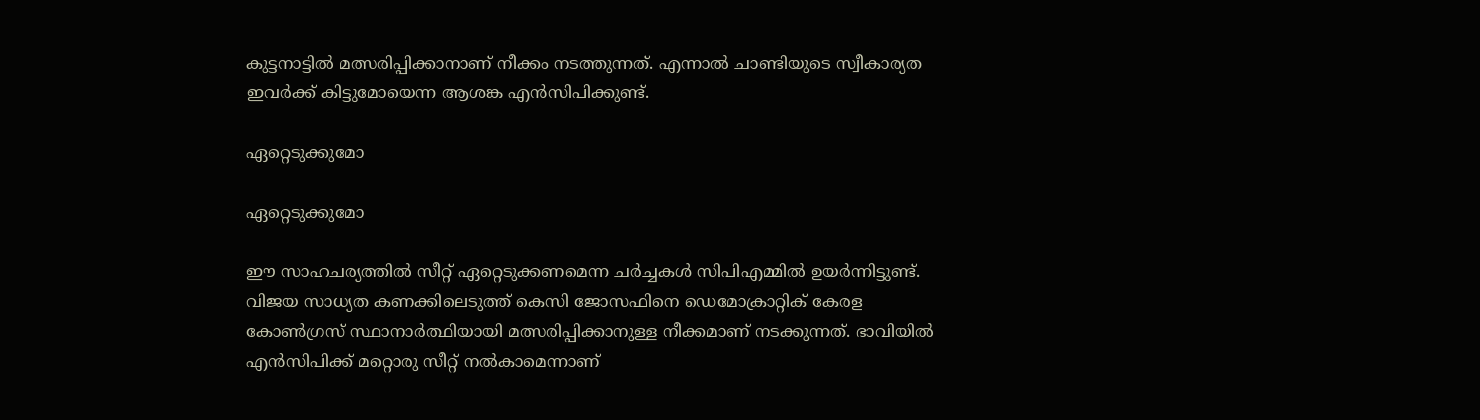കുട്ടനാട്ടില്‍ മത്സരിപ്പിക്കാനാണ് നീക്കം നടത്തുന്നത്. എന്നാല്‍ ചാണ്ടിയുടെ സ്വീകാര്യത ഇവര്‍ക്ക് കിട്ടുമോയെന്ന ആശങ്ക എന്‍സിപിക്കുണ്ട്.

ഏറ്റെടുക്കുമോ

ഏറ്റെടുക്കുമോ

ഈ സാഹചര്യത്തില്‍ സീറ്റ് ഏറ്റെടുക്കണമെന്ന ചര്‍ച്ചകള്‍ സിപിഎമ്മില്‍ ഉയര്‍ന്നിട്ടുണ്ട്. വിജയ സാധ്യത കണക്കിലെടുത്ത് കെസി ജോസഫിനെ ഡെമോക്രാറ്റിക് കേരള കോണ്‍ഗ്രസ് സ്ഥാനാര്‍ത്ഥിയായി മത്സരിപ്പിക്കാനുള്ള നീക്കമാണ് നടക്കുന്നത്. ഭാവിയില്‍ എന്‍സിപിക്ക് മറ്റൊരു സീറ്റ് നല്‍കാമെന്നാണ്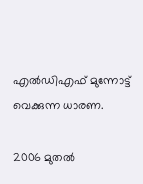എല്‍ഡിഎഫ് മുന്നോട്ട് വെക്കുന്ന ധാരണ.

2006 മുതല്‍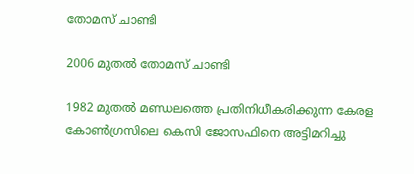തോമസ് ചാണ്ടി

2006 മുതല്‍ തോമസ് ചാണ്ടി

1982 മുതല്‍ മണ്ഡലത്തെ പ്രതിനിധീകരിക്കുന്ന കേരള കോണ്‍ഗ്രസിലെ കെസി ജോസഫിനെ അട്ടിമറിച്ചു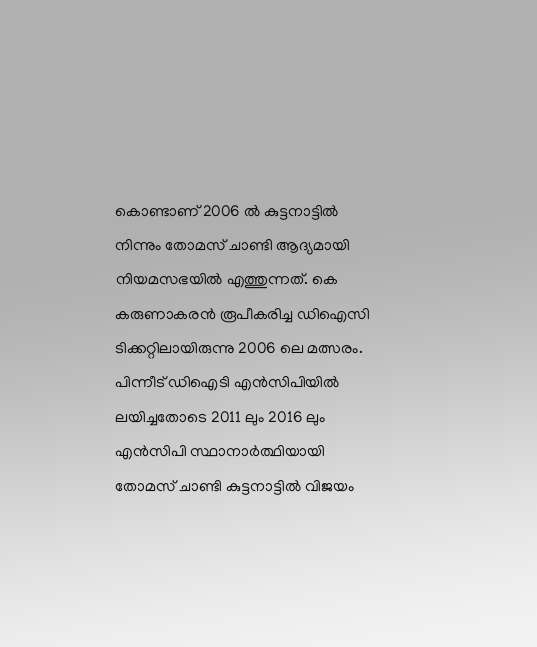കൊണ്ടാണ് 2006 ല്‍ കുട്ടനാട്ടില്‍ നിന്നും തോമസ് ചാണ്ടി ആദ്യമായി നിയമസഭയില്‍ എത്തുന്നത്. കെ കരുണാകരന്‍ രൂപീകരിച്ച ഡിഐസി ടിക്കറ്റിലായിരുന്നു 2006 ലെ മത്സരം. പിന്നീട് ഡിഐടി എന്‍സിപിയില്‍ ലയിച്ചതോടെ 2011 ലും 2016 ലും എന്‍സിപി സ്ഥാനാര്‍ത്ഥിയായി തോമസ് ചാണ്ടി കുട്ടനാട്ടില്‍ വിജയം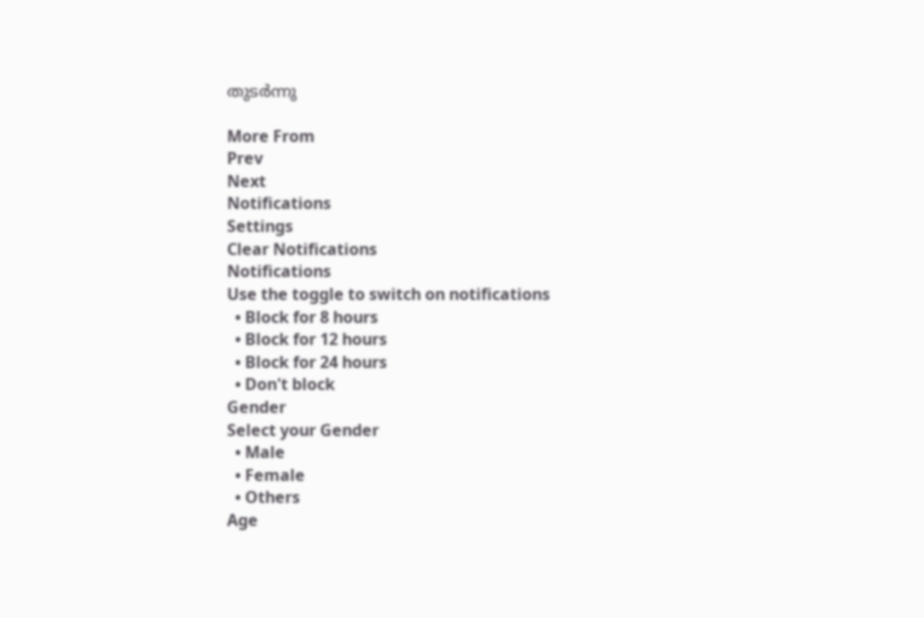തുടര്‍ന്നു

More From
Prev
Next
Notifications
Settings
Clear Notifications
Notifications
Use the toggle to switch on notifications
  • Block for 8 hours
  • Block for 12 hours
  • Block for 24 hours
  • Don't block
Gender
Select your Gender
  • Male
  • Female
  • Others
Age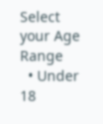Select your Age Range
  • Under 18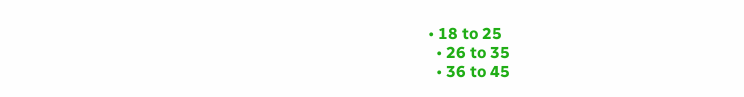• 18 to 25
  • 26 to 35
  • 36 to 45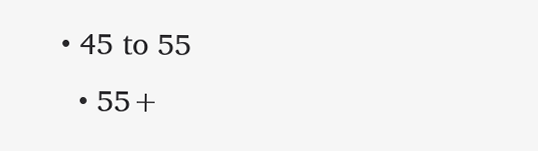• 45 to 55
  • 55+